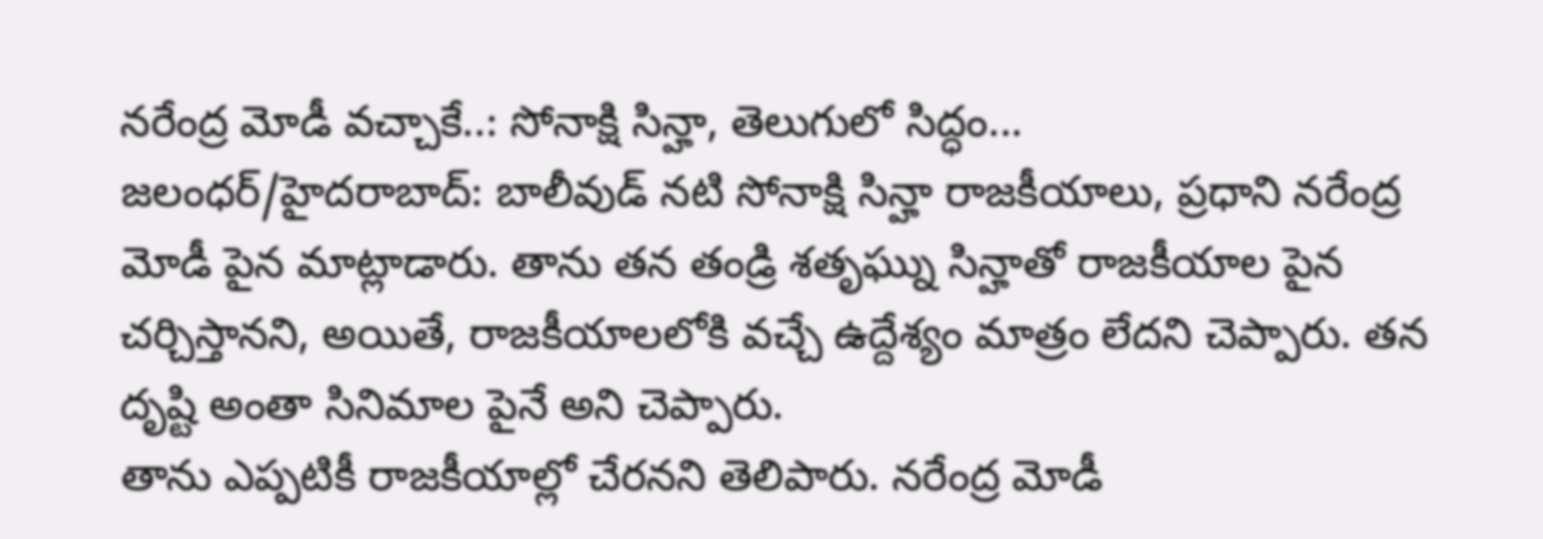నరేంద్ర మోడీ వచ్చాకే..: సోనాక్షి సిన్హా, తెలుగులో సిద్ధం...
జలంధర్/హైదరాబాద్: బాలీవుడ్ నటి సోనాక్షి సిన్హా రాజకీయాలు, ప్రధాని నరేంద్ర మోడీ పైన మాట్లాడారు. తాను తన తండ్రి శతృఘ్ను సిన్హాతో రాజకీయాల పైన చర్చిస్తానని, అయితే, రాజకీయాలలోకి వచ్చే ఉద్దేశ్యం మాత్రం లేదని చెప్పారు. తన దృష్టి అంతా సినిమాల పైనే అని చెప్పారు.
తాను ఎప్పటికీ రాజకీయాల్లో చేరనని తెలిపారు. నరేంద్ర మోడీ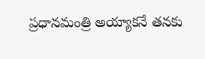ప్రధానమంత్రి అయ్యాకనే తనకు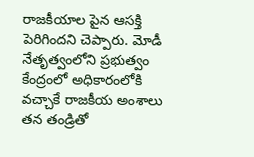రాజకీయాల పైన ఆసక్తి పెరిగిందని చెప్పారు. మోడీ నేతృత్వంలోని ప్రభుత్వం కేంద్రంలో అధికారంలోకి వచ్చాకే రాజకీయ అంశాలు తన తండ్రితో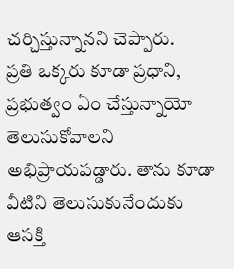చర్చిస్తున్నానని చెప్పారు.
ప్రతి ఒక్కరు కూడా ప్రధాని, ప్రభుత్వం ఏం చేస్తున్నాయో తెలుసుకోవాలని అభిప్రాయపడ్డారు. తాను కూడా వీటిని తెలుసుకునేందుకు ఆసక్తి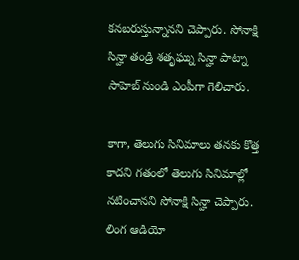కనబరుస్తున్నానని చెప్పారు. సోనాక్షి సిన్హా తండ్రి శతృఘ్ను సిన్హా పాట్నా సాహెబ్ నుండి ఎంపీగా గెలిచారు.

కాగా, తెలుగు సినిమాలు తనకు కొత్త కాదని గతంలో తెలుగు సినిమాల్లో నటించానని సోనాక్షి సిన్హా చెప్పారు. లింగ ఆడియో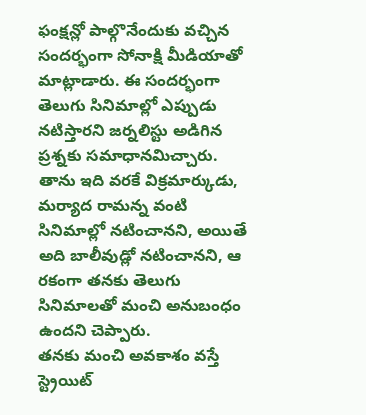ఫంక్షన్లో పాల్గొనేందుకు వచ్చిన సందర్భంగా సోనాక్షి మీడియాతో మాట్లాడారు. ఈ సందర్భంగా తెలుగు సినిమాల్లో ఎప్పుడు నటిస్తారని జర్నలిస్టు అడిగిన ప్రశ్నకు సమాధానమిచ్చారు.
తాను ఇది వరకే విక్రమార్కుడు, మర్యాద రామన్న వంటి సినిమాల్లో నటించానని, అయితే అది బాలీవుడ్లో నటించానని, ఆ రకంగా తనకు తెలుగు సినిమాలతో మంచి అనుబంధం ఉందని చెప్పారు.
తనకు మంచి అవకాశం వస్తే స్ట్రెయిట్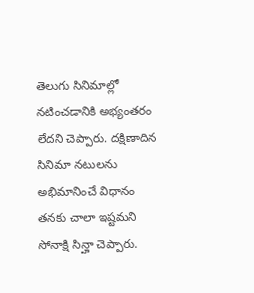తెలుగు సినిమాల్లో నటించడానికి అభ్యంతరం లేదని చెప్పారు. దక్షిణాదిన సినిమా నటులను అభిమానించే విధానం తనకు చాలా ఇష్టమని సోనాక్షి సిన్హా చెప్పారు.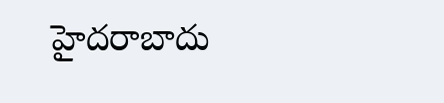హైదరాబాదు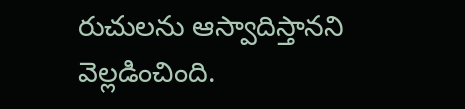రుచులను ఆస్వాదిస్తానని వెల్లడించింది.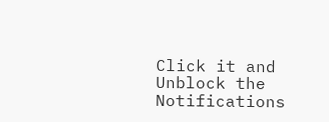Click it and Unblock the Notifications